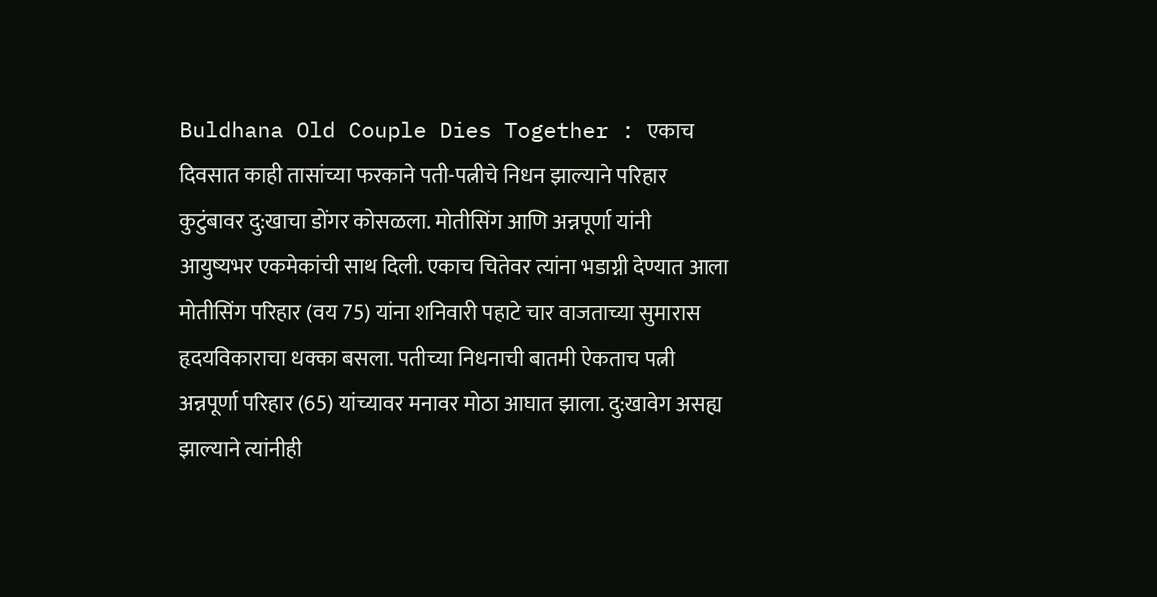Buldhana Old Couple Dies Together : एकाच दिवसात काही तासांच्या फरकाने पती-पत्नीचे निधन झाल्याने परिहार कुटुंबावर दु:खाचा डोंगर कोसळला. मोतीसिंग आणि अन्नपूर्णा यांनी आयुष्यभर एकमेकांची साथ दिली. एकाच चितेवर त्यांना भडाग्नी देण्यात आला
मोतीसिंग परिहार (वय 75) यांना शनिवारी पहाटे चार वाजताच्या सुमारास हृदयविकाराचा धक्का बसला. पतीच्या निधनाची बातमी ऐकताच पत्नी अन्नपूर्णा परिहार (65) यांच्यावर मनावर मोठा आघात झाला. दु:खावेग असह्य झाल्याने त्यांनीही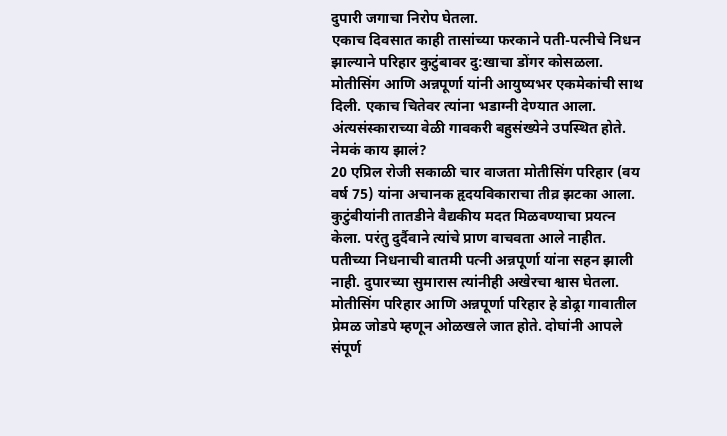दुपारी जगाचा निरोप घेतला.
एकाच दिवसात काही तासांच्या फरकाने पती-पत्नीचे निधन झाल्याने परिहार कुटुंबावर दु:खाचा डोंगर कोसळला. मोतीसिंग आणि अन्नपूर्णा यांनी आयुष्यभर एकमेकांची साथ दिली. एकाच चितेवर त्यांना भडाग्नी देण्यात आला. अंत्यसंस्काराच्या वेळी गावकरी बहुसंख्येने उपस्थित होते.
नेमकं काय झालं?
20 एप्रिल रोजी सकाळी चार वाजता मोतीसिंग परिहार (वय वर्ष 75) यांना अचानक हृदयविकाराचा तीव्र झटका आला. कुटुंबीयांनी तातडीने वैद्यकीय मदत मिळवण्याचा प्रयत्न केला. परंतु दुर्दैवाने त्यांचे प्राण वाचवता आले नाहीत. पतीच्या निधनाची बातमी पत्नी अन्नपूर्णा यांना सहन झाली नाही. दुपारच्या सुमारास त्यांनीही अखेरचा श्वास घेतला.
मोतीसिंग परिहार आणि अन्नपूर्णा परिहार हे डोढ्रा गावातील प्रेमळ जोडपे म्हणून ओळखले जात होते. दोघांनी आपले संपूर्ण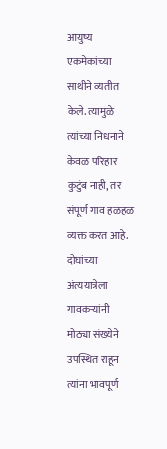आयुष्य एकमेकांच्या साथीने व्यतीत केले. त्यामुळे त्यांच्या निधनाने केवळ परिहार कुटुंब नाही, तर संपूर्ण गाव हळहळ व्यक्त करत आहे. दोघांच्या अंत्ययात्रेला गावकऱ्यांनी मोठ्या संख्येने उपस्थित राहून त्यांना भावपूर्ण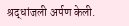श्रद्धांजली अर्पण केली.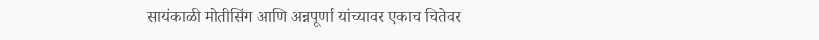सायंकाळी मोतीसिंग आणि अन्नपूर्णा यांच्यावर एकाच चितेवर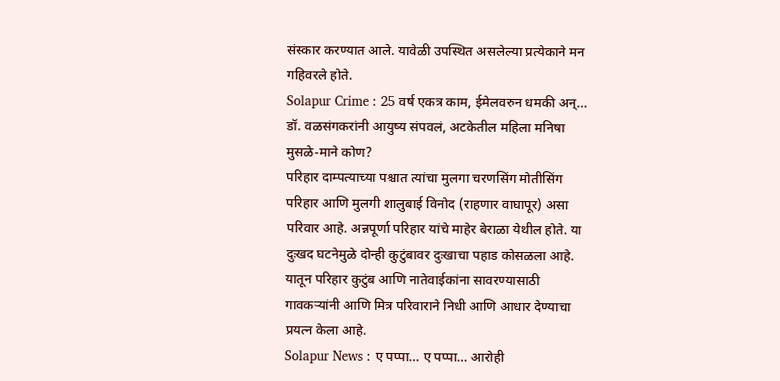संस्कार करण्यात आले. यावेळी उपस्थित असलेल्या प्रत्येकाने मन गहिवरले होते.
Solapur Crime : 25 वर्ष एकत्र काम, ईमेलवरुन धमकी अन्… डॉ. वळसंगकरांनी आयुष्य संपवलं, अटकेतील महिला मनिषा मुसळे-माने कोण?
परिहार दाम्पत्याच्या पश्चात त्यांचा मुलगा चरणसिंग मोतीसिंग परिहार आणि मुलगी शालुबाई विनोद (राहणार वाघापूर) असा परिवार आहे. अन्नपूर्णा परिहार यांचे माहेर बेराळा येथील होते. या दुःखद घटनेमुळे दोन्ही कुटुंबावर दुःखाचा पहाड कोसळला आहे. यातून परिहार कुटुंब आणि नातेवाईकांना सावरण्यासाठी गावकऱ्यांनी आणि मित्र परिवाराने निधी आणि आधार देण्याचा प्रयत्न केला आहे.
Solapur News : ए पप्पा… ए पप्पा… आरोही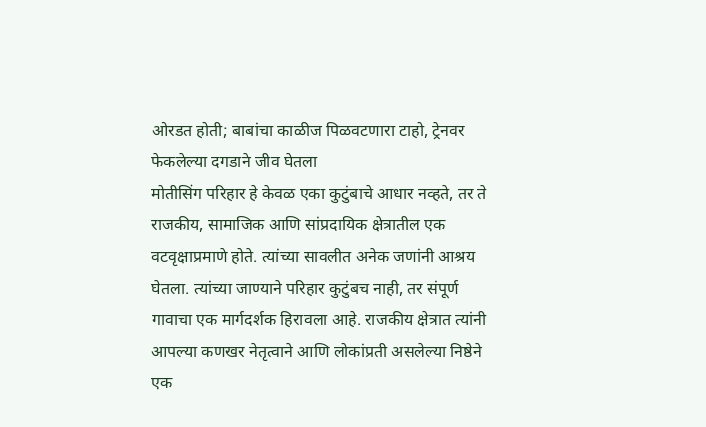ओरडत होती; बाबांचा काळीज पिळवटणारा टाहो, ट्रेनवर फेकलेल्या दगडाने जीव घेतला
मोतीसिंग परिहार हे केवळ एका कुटुंबाचे आधार नव्हते, तर ते राजकीय, सामाजिक आणि सांप्रदायिक क्षेत्रातील एक वटवृक्षाप्रमाणे होते. त्यांच्या सावलीत अनेक जणांनी आश्रय घेतला. त्यांच्या जाण्याने परिहार कुटुंबच नाही, तर संपूर्ण गावाचा एक मार्गदर्शक हिरावला आहे. राजकीय क्षेत्रात त्यांनी आपल्या कणखर नेतृत्वाने आणि लोकांप्रती असलेल्या निष्ठेने एक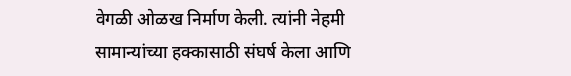वेगळी ओळख निर्माण केली. त्यांनी नेहमी सामान्यांच्या हक्कासाठी संघर्ष केला आणि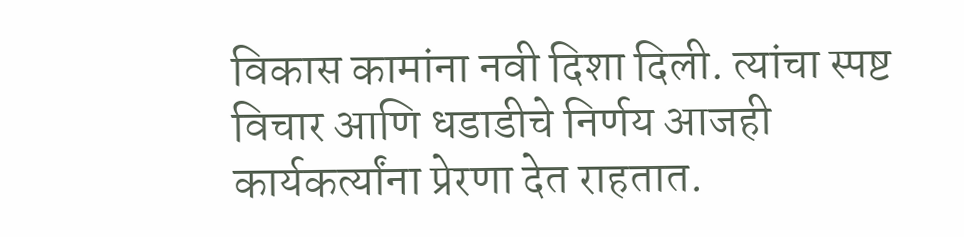विकास कामांना नवी दिशा दिली. त्यांचा स्पष्ट विचार आणि धडाडीचे निर्णय आजही कार्यकर्त्यांना प्रेरणा देत राहतात.